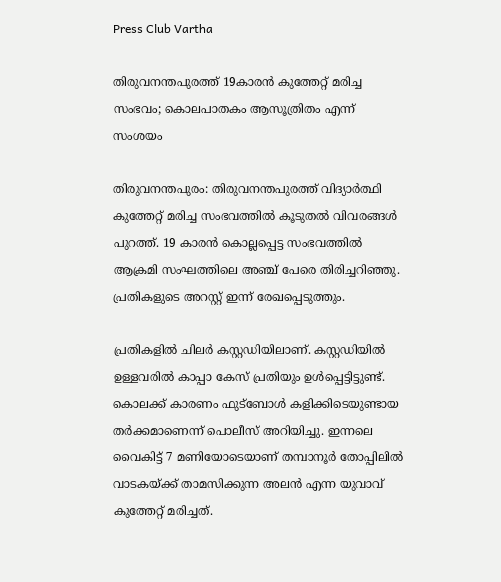Press Club Vartha

തിരുവനന്തപുരത്ത് 19കാരൻ കുത്തേറ്റ് മരിച്ച സംഭവം; കൊലപാതകം ആസൂത്രിതം എന്ന് സംശയം

തിരുവനന്തപുരം: തിരുവനന്തപുരത്ത് വിദ്യാർത്ഥി കുത്തേറ്റ് മരിച്ച സംഭവത്തിൽ കൂടുതൽ വിവരങ്ങൾ പുറത്ത്. 19 കാരൻ കൊല്ലപ്പെട്ട സംഭവത്തില്‍ ആക്രമി സംഘത്തിലെ അഞ്ച് പേരെ തിരിച്ചറിഞ്ഞു. പ്രതികളുടെ അറസ്റ്റ് ഇന്ന് രേഖപ്പെടുത്തും.

പ്രതികളിൽ ചിലർ കസ്റ്റഡിയിലാണ്. കസ്റ്റഡിയിൽ ഉള്ളവരിൽ കാപ്പാ കേസ് പ്രതിയും ഉൾപ്പെട്ടിട്ടുണ്ട്. കൊലക്ക് കാരണം ഫുട്ബോൾ കളിക്കിടെയുണ്ടായ തർക്കമാണെന്ന് പൊലീസ് അറിയിച്ചു. ഇന്നലെ വൈകിട്ട് 7 മണിയോടെയാണ് തമ്പാനൂർ തോപ്പിലിൽ വാടകയ്ക്ക് താമസിക്കുന്ന അലൻ എന്ന യുവാവ് കുത്തേറ്റ് മരിച്ചത്.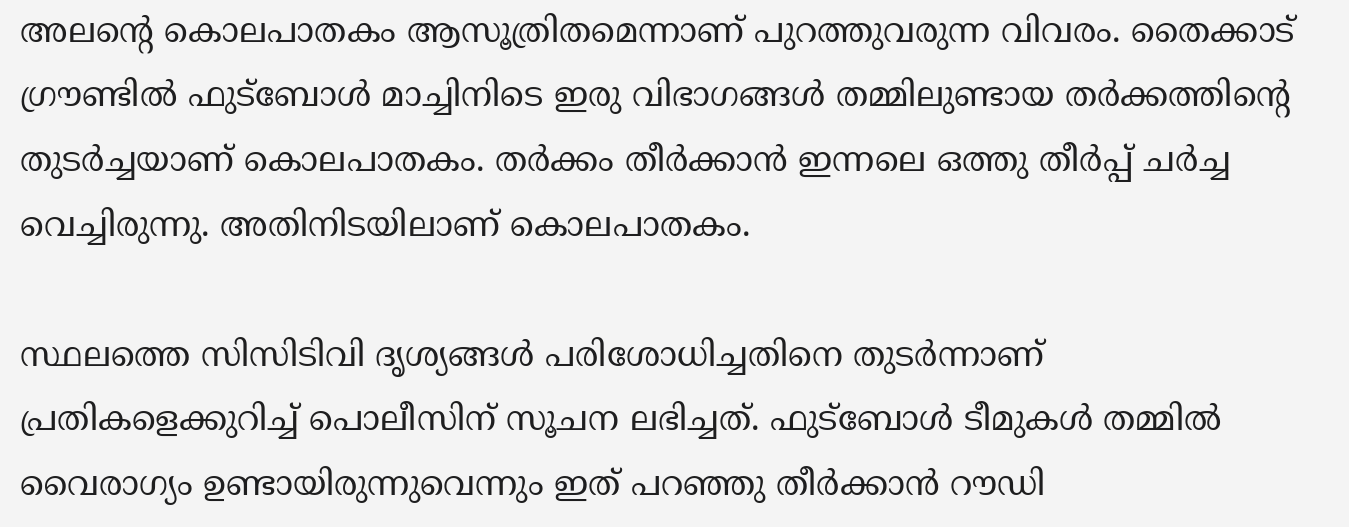അലന്റെ കൊലപാതകം ആസൂത്രിതമെന്നാണ് പുറത്തുവരുന്ന വിവരം. തൈക്കാട് ഗ്രൗണ്ടിൽ ഫുട്ബോൾ മാച്ചിനിടെ ഇരു വിഭാഗങ്ങൾ തമ്മിലുണ്ടായ തർക്കത്തിന്‍റെ തുടർച്ചയാണ് കൊലപാതകം. തർക്കം തീർക്കാൻ ഇന്നലെ ഒത്തു തീർപ്പ് ചർച്ച വെച്ചിരുന്നു. അതിനിടയിലാണ് കൊലപാതകം.

സ്ഥലത്തെ സിസിടിവി ദൃശ്യങ്ങൾ പരിശോധിച്ചതിനെ തുടർന്നാണ് പ്രതികളെക്കുറിച്ച് പൊലീസിന് സൂചന ലഭിച്ചത്. ഫുട്ബോൾ ടീമുകൾ തമ്മിൽ വൈരാഗ്യം ഉണ്ടായിരുന്നുവെന്നും ഇത് പറഞ്ഞു തീർക്കാൻ റൗഡി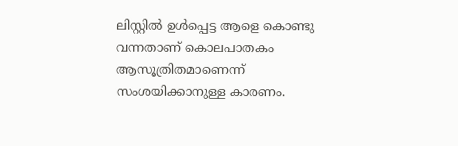ലിസ്റ്റിൽ ഉള്‍പ്പെട്ട ആളെ കൊണ്ടു വന്നതാണ് കൊലപാതകം ആസൂത്രിതമാണെന്ന് സംശയിക്കാനുള്ള കാരണം.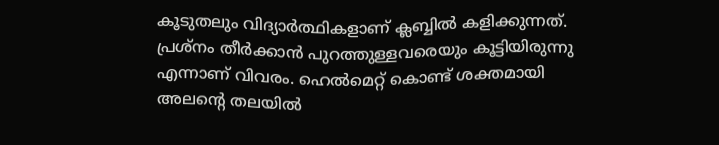കൂടുതലും വിദ്യാർത്ഥികളാണ് ക്ലബ്ബിൽ കളിക്കുന്നത്. പ്രശ്നം തീർക്കാൻ പുറത്തുള്ളവരെയും കൂട്ടിയിരുന്നു എന്നാണ് വിവരം. ഹെൽമെറ്റ് കൊണ്ട് ശക്തമായി അലന്‍റെ തലയിൽ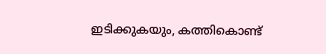ഇടിക്കുകയും, കത്തികൊണ്ട്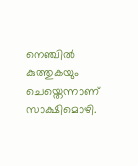നെഞ്ചിൽ കുത്തുകയും ചെയ്തെന്നാണ് സാക്ഷിമൊഴി.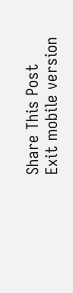Share This Post
Exit mobile version